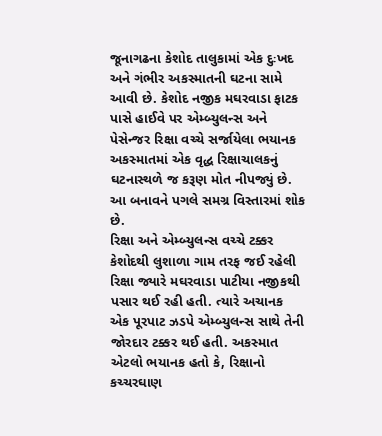જૂનાગઢના કેશોદ તાલુકામાં એક દુઃખદ અને ગંભીર અકસ્માતની ઘટના સામે આવી છે. કેશોદ નજીક મઘરવાડા ફાટક પાસે હાઈવે પર એમ્બ્યુલન્સ અને પેસેન્જર રિક્ષા વચ્ચે સર્જાયેલા ભયાનક અકસ્માતમાં એક વૃદ્ધ રિક્ષાચાલકનું ઘટનાસ્થળે જ કરૂણ મોત નીપજ્યું છે. આ બનાવને પગલે સમગ્ર વિસ્તારમાં શોક છે.
રિક્ષા અને એમ્બ્યુલન્સ વચ્ચે ટક્કર કેશોદથી લુશાળા ગામ તરફ જઈ રહેલી રિક્ષા જ્યારે મઘરવાડા પાટીયા નજીકથી પસાર થઈ રહી હતી. ત્યારે અચાનક એક પૂરપાટ ઝડપે એમ્બ્યુલન્સ સાથે તેની જોરદાર ટક્કર થઈ હતી. અકસ્માત એટલો ભયાનક હતો કે, રિક્ષાનો કચ્ચરઘાણ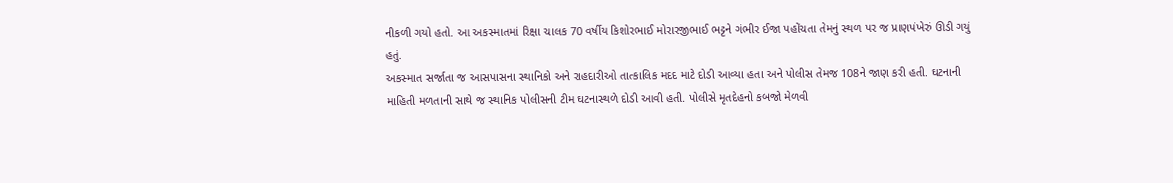નીકળી ગયો હતો. આ અકસ્માતમાં રિક્ષા ચાલક 70 વર્ષીય કિશોરભાઈ મોરારજીભાઈ ભટ્ટને ગંભીર ઈજા પહોંચતા તેમનું સ્થળ પર જ પ્રાણપંખેરું ઊડી ગયું હતું.
અકસ્માત સર્જાતા જ આસપાસના સ્થાનિકો અને રાહદારીઓ તાત્કાલિક મદદ માટે દોડી આવ્યા હતા અને પોલીસ તેમજ 108ને જાણ કરી હતી. ઘટનાની માહિતી મળતાની સાથે જ સ્થાનિક પોલીસની ટીમ ઘટનાસ્થળે દોડી આવી હતી. પોલીસે મૃતદેહનો કબજો મેળવી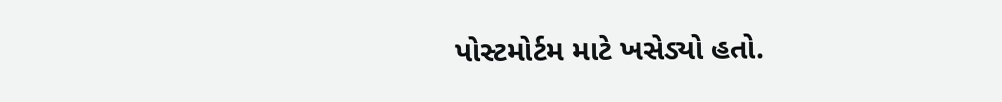પોસ્ટમોર્ટમ માટે ખસેડ્યો હતો.